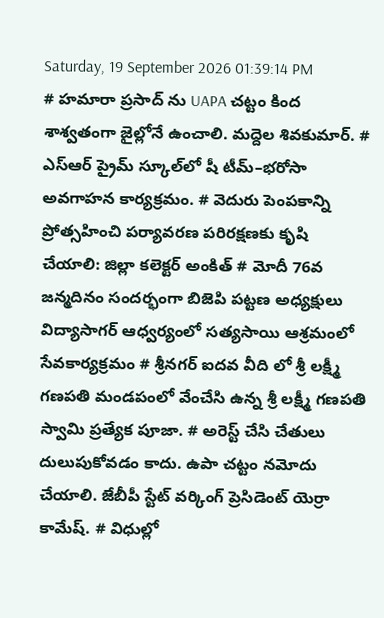Saturday, 19 September 2026 01:39:14 PM
# హమారా ప్రసాద్ ను UAPA చట్టం కింద శాశ్వతంగా జైల్లోనే ఉంచాలి. మద్దెల శివకుమార్. # ఎస్‌ఆర్‌ ప్రైమ్‌ స్కూల్‌లో షీ టీమ్‌–భరోసా అవగాహన కార్యక్రమం. # వెదురు పెంపకాన్ని ప్రోత్సహించి పర్యావరణ పరిరక్షణకు కృషి చేయాలి: జిల్లా కలెక్టర్ అంకిత్ # మోదీ 76వ జన్మదినం సందర్భంగా బిజెపి పట్టణ అధ్యక్షులు విద్యాసాగర్ ఆధ్వర్యంలో సత్యసాయి ఆశ్రమంలో సేవకార్యక్రమం # శ్రీనగర్ ఐదవ వీది లో శ్రీ లక్ష్మీ గణపతి మండపంలో వేంచేసి ఉన్న శ్రీ లక్ష్మీ గణపతి స్వామి ప్రత్యేక పూజా. # అరెస్ట్ చేసి చేతులు దులుపుకోవడం కాదు. ఉపా చట్టం నమోదు చేయాలి. జేబీపీ స్టేట్ వర్కింగ్ ప్రెసిడెంట్ యెర్రా కామేష్. # విధుల్లో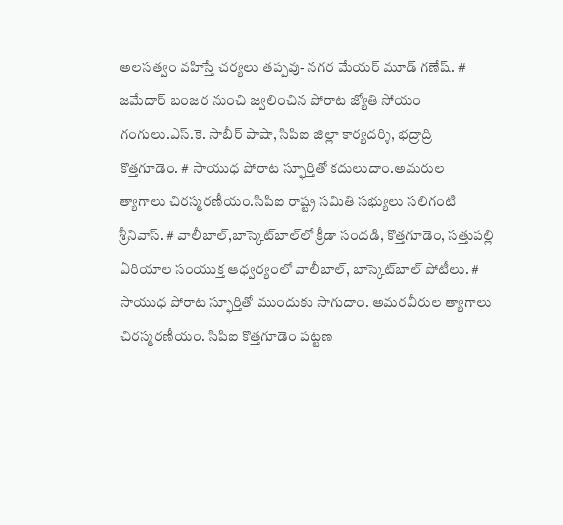అలసత్వం వహిస్తే చర్యలు తప్పవు- నగర మేయర్ మూడ్ గణేష్. # జమేదార్ బంజర నుంచి జ్వలించిన పోరాట జ్యోతి సోయం గంగులు.ఎస్.కె. సాబీర్ పాషా, సిపిఐ జిల్లా కార్యదర్శి, భద్రాద్రి కొత్తగూడెం. # సాయుధ పోరాట స్ఫూర్తితో కదులుదాం.అమరుల త్యాగాలు చిరస్మరణీయం.సిపిఐ రాష్ట్ర సమితి సభ్యులు సలిగంటి శ్రీనివాస్. # వాలీబాల్‌,బాస్కెట్‌బాల్‌లో క్రీడా సందడి, కొత్తగూడెం, సత్తుపల్లి ఏరియాల సంయుక్త ఆధ్వర్యంలో వాలీబాల్, బాస్కెట్‌బాల్ పోటీలు. # సాయుధ పోరాట స్ఫూర్తితో ముందుకు సాగుదాం. అమరవీరుల త్యాగాలు చిరస్మరణీయం. సిపిఐ కొత్తగూడెం పట్టణ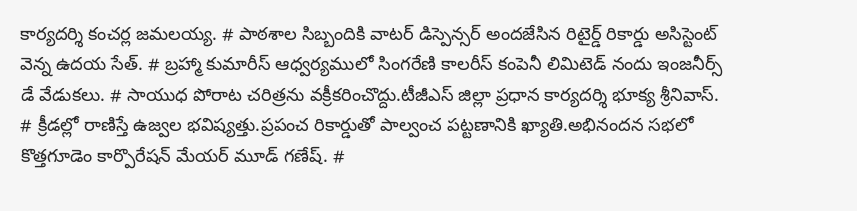కార్యదర్శి కంచర్ల జమలయ్య. # పాఠశాల సిబ్బందికి వాటర్ డిస్పెన్సర్ అందజేసిన రిటైర్డ్ రికార్డు అసిస్టెంట్ వెన్న ఉదయ సేత్. # బ్రహ్మా కుమారీస్ ఆధ్వర్యములో సింగరేణి కాలరీస్ కంపెనీ లిమిటెడ్ నందు ఇంజనీర్స్ డే వేడుకలు. # సాయుధ పోరాట చరిత్రను వక్రీకరించొద్దు.టీజీఎస్ జిల్లా ప్రధాన కార్యదర్శి భూక్య శ్రీనివాస్. # క్రీడల్లో రాణిస్తే ఉజ్వల భవిష్యత్తు.ప్రపంచ రికార్డుతో పాల్వంచ పట్టణానికి ఖ్యాతి.అభినందన సభలో కొత్తగూడెం కార్పొరేషన్ మేయర్ మూడ్ గణేష్. #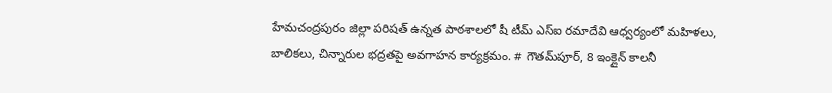హేమచంద్రపురం జిల్లా పరిషత్ ఉన్నత పాఠశాలలో షీ టీమ్‌ ఎస్‌ఐ రమాదేవి ఆధ్వర్యంలో మహిళలు, బాలికలు, చిన్నారుల భద్రతపై అవగాహన కార్యక్రమం. # గౌతమ్‌పూర్, 8 ఇంక్లైన్ కాలనీ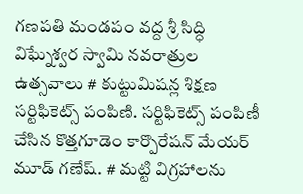గణపతి మండపం వద్ద శ్రీ సిద్ధి విఘ్నేశ్వర స్వామి నవరాత్రుల ఉత్సవాలు # కుట్టుమిషన్ల శిక్షణ సర్టిఫికెట్స్ పంపిణి. సర్టిఫికెట్స్ పంపిణీ చేసిన కొత్తగూడెం కార్పొరేషన్ మేయర్ మూడ్ గణేష్. # మట్టి విగ్రహాలను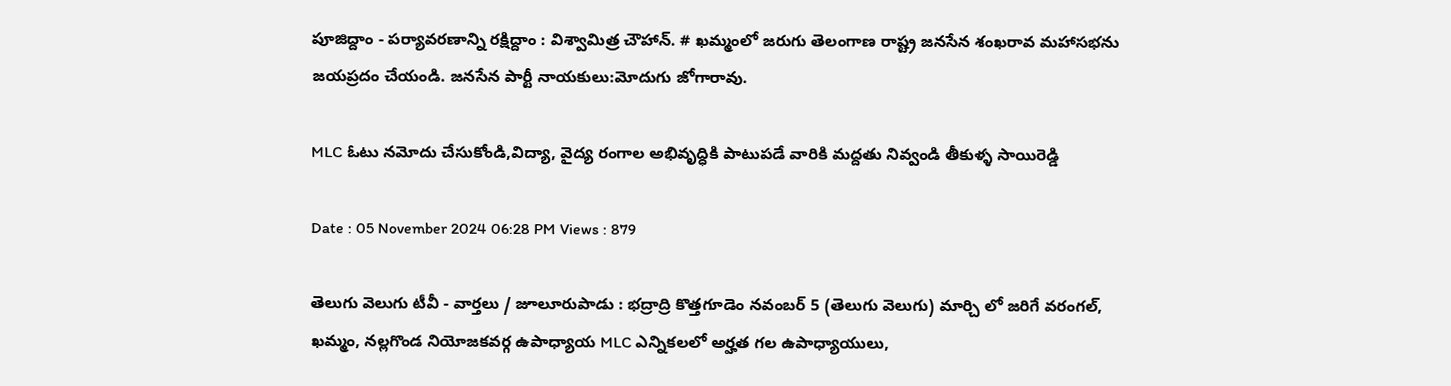పూజిద్దాం - పర్యావరణాన్ని రక్షిద్దాం : విశ్వామిత్ర చౌహాన్. # ఖమ్మంలో జరుగు తెలంగాణ రాష్ట్ర జనసేన శంఖరావ మహాసభను జయప్రదం చేయండి. జనసేన పార్టీ నాయకులు:మోదుగు జోగారావు.

MLC ఓటు నమోదు చేసుకోండి,విద్యా, వైద్య రంగాల అభివృద్ధికి పాటుపడే వారికి మద్దతు నివ్వండి తీకుళ్ళ సాయిరెడ్డి

Date : 05 November 2024 06:28 PM Views : 879

తెలుగు వెలుగు టీవీ - వార్తలు / జూలూరుపాడు : భద్రాద్రి కొత్తగూడెం నవంబర్ 5 (తెలుగు వెలుగు) మార్చి లో జరిగే వరంగల్, ఖమ్మం, నల్లగొండ నియోజకవర్గ ఉపాధ్యాయ MLC ఎన్నికలలో అర్హత గల ఉపాధ్యాయులు,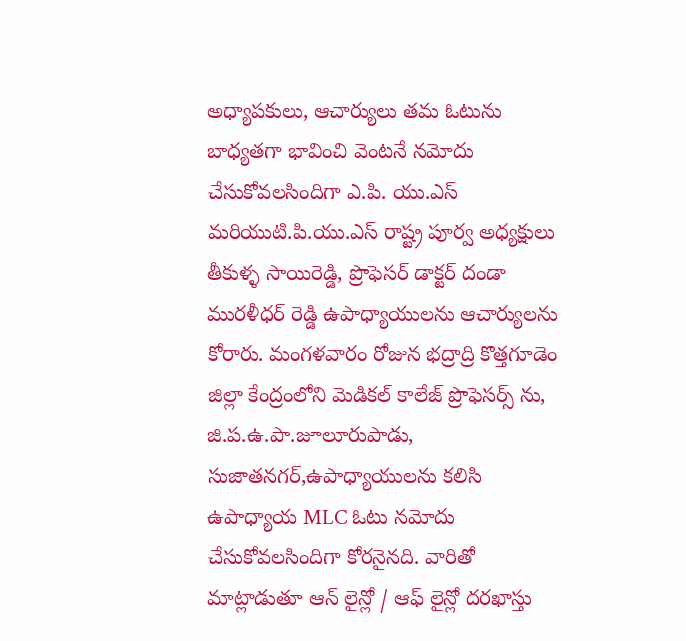అధ్యాపకులు, ఆచార్యులు తమ ఓటును బాధ్యతగా భావించి వెంటనే నమోదు చేసుకోవలసిందిగా ఎ.పి. యు.ఎస్ మరియుటి.పి.యు.ఎస్ రాష్ట్ర పూర్వ అధ్యక్షులు తీకుళ్ళ సాయిరెడ్డి, ప్రొఫెసర్ డాక్టర్ దండా మురళీధర్ రెడ్డి ఉపాధ్యాయులను ఆచార్యులను కోరారు. మంగళవారం రోజున భద్రాద్రి కొత్తగూడెం జిల్లా కేంద్రంలోని మెడికల్ కాలేజ్ ప్రొఫెసర్స్ ను, జి.ప.ఉ.పా.జూలూరుపాడు, సుజాతనగర్,ఉపాధ్యాయులను కలిసి ఉపాధ్యాయ MLC ఓటు నమోదు చేసుకోవలసిందిగా కోరనైనది. వారితో మాట్లాడుతూ ఆన్ లైన్లో / ఆఫ్ లైన్లో దరఖాస్తు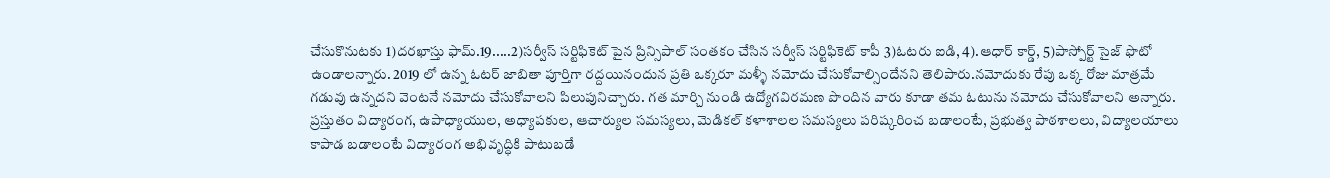చేసుకొనుటకు 1)దరఖాస్తు ఫామ్.19.....2)సర్వీస్ సర్టిఫికెట్ పైన ప్రిన్సిపాల్ సంతకం చేసిన సర్వీస్ సర్టిఫికెట్ కాపీ 3)ఓటరు ఐడి, 4).ఆధార్ కార్డ్, 5)పాస్పోర్ట్ సైజ్ ఫొటో ఉండాలన్నారు. 2019 లో ఉన్న ఓటర్ జాబితా పూర్తిగా రద్దయినందున ప్రతి ఒక్కరూ మళ్ళీ నమోదు చేసుకోవాల్సిందేనని తెలిపారు.నమోదుకు రేపు ఒక్క రోజు మాత్రమే గడువు ఉన్నదని వెంటనే నమోదు చేసుకోవాలని పిలుపునిచ్చారు. గత మార్చి నుండి ఉద్యోగవిరమణ పొందిన వారు కూడా తమ ఓటును నమోదు చేసుకోవాలని అన్నారు. ప్రస్తుతం విద్యారంగ, ఉపాధ్యాయుల, అధ్యాపకుల, ఆచార్యుల సమస్యలు, మెడికల్ కళాశాలల సమస్యలు పరిష్కరించ బడాలంటే, ప్రభుత్వ పాఠశాలలు, విద్యాలయాలు కాపాడ బడాలంటే విద్యారంగ అభివృద్ధికి పాటుబడే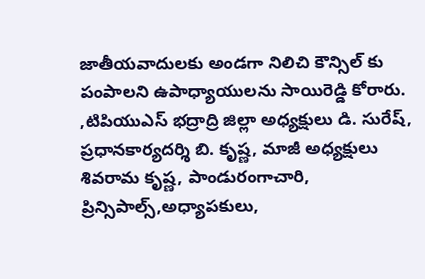జాతీయవాదులకు అండగా నిలిచి కౌన్సిల్ కు పంపాలని ఉపాధ్యాయులను సాయిరెడ్డి కోరారు. ,టిపియుఎస్ భద్రాద్రి జిల్లా అధ్యక్షులు డి. సురేష్, ప్రధానకార్యదర్శి బి. కృష్ణ, మాజీ అధ్యక్షులు శివరామ కృష్ణ, పాండురంగాచారి, ప్రిన్సిపాల్స్,అధ్యాపకులు,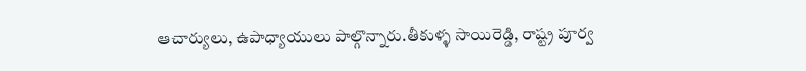ఆచార్యులు, ఉపాధ్యాయులు పాల్గొన్నారు.తీకుళ్ళ సాయిరెడ్డి, రాష్ట్ర పూర్వ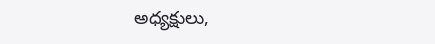అధ్యక్షులు,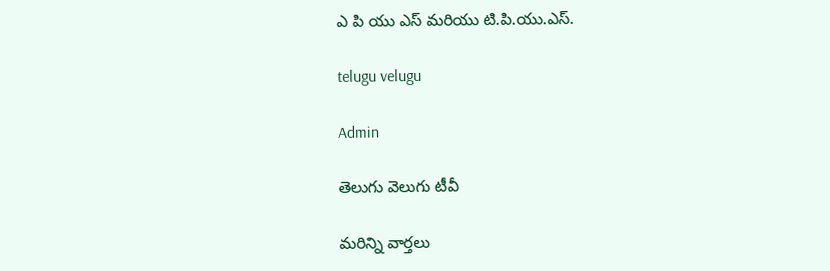ఎ పి యు ఎస్ మరియు టి.పి.యు.ఎస్.

telugu velugu

Admin

తెలుగు వెలుగు టీవీ

మరిన్ని వార్తలు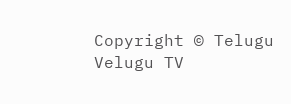Copyright © Telugu Velugu TV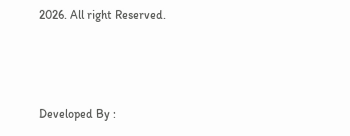2026. All right Reserved.



Developed By :